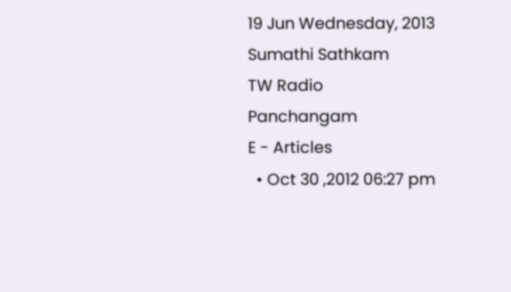19 Jun Wednesday, 2013
Sumathi Sathkam
TW Radio
Panchangam
E - Articles
  • Oct 30 ,2012 06:27 pm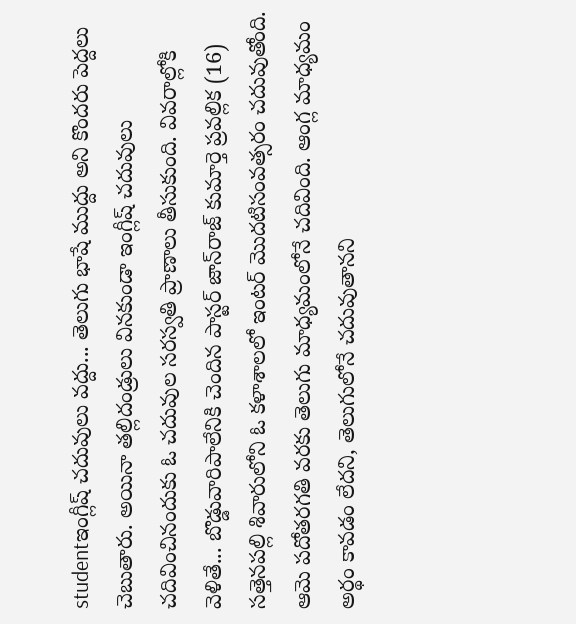studentఇంగ్లీష్ చదువులు వద్దు... తెలుగు భాషే ముద్దు అని కొందరు పెద్దలు చెబుతారు. అయినా తల్లిదండ్రులు వినకుండా ఇంగ్లీష్ చదువులు చదివించినందుకు ఓ చదువుల సరస్వతి ప్రాణాలు తీసుకుంది. వివరాల్లోకి వెళితే... బొడ్డువారిపాలేనికి చెందిన పాస్టర్ జాన్‌రాజ్ కుమార్తె ప్రవల్లిక (16) సత్తెనపల్లి శివారులోని ఓ కళాశాలలో ఇంటర్ మొదటిసంవత్సరం చదువుతోంది. ఆమె పదోతరగతి వరకు తెలుగు మాధ్యమంలోనే చదివింది. ఆంగ్ల మాధ్యమం అర్థం కావడం లేదని, తెలుగులోనే చదువుతానని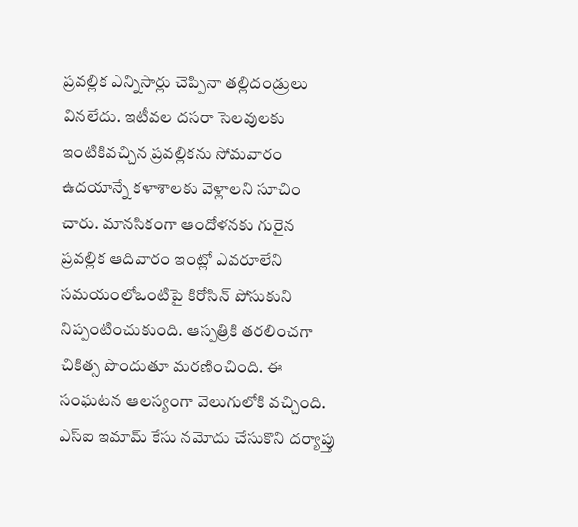ప్రవల్లిక ఎన్నిసార్లు చెప్పినా తల్లిదండ్రులు వినలేదు. ఇటీవల దసరా సెలవులకు ఇంటికివచ్చిన ప్రవల్లికను సోమవారం ఉదయాన్నే కళాశాలకు వెళ్లాలని సూచిం చారు. మానసికంగా ఆందోళనకు గురైన ప్రవల్లిక ఆదివారం ఇంట్లో ఎవరూలేని సమయంలోఒంటిపై కిరోసిన్ పోసుకుని నిప్పంటించుకుంది. ఆస్పత్రికి తరలించగా చికిత్స పొందుతూ మరణించింది. ఈ సంఘటన ఆలస్యంగా వెలుగులోకి వచ్చింది. ఎస్‌ఐ ఇమామ్ కేసు నమోదు చేసుకొని దర్యాప్తు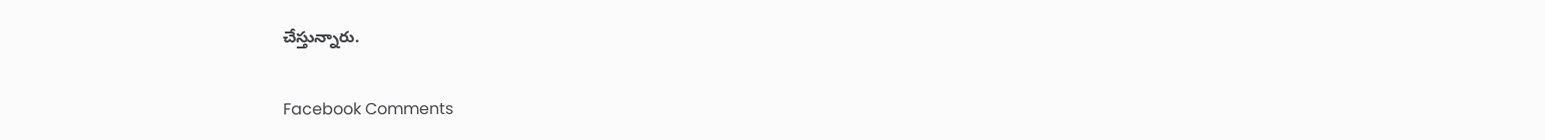చేస్తున్నారు.

Facebook Comments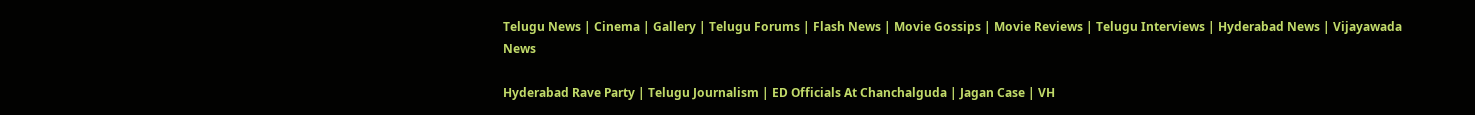Telugu News | Cinema | Gallery | Telugu Forums | Flash News | Movie Gossips | Movie Reviews | Telugu Interviews | Hyderabad News | Vijayawada News

Hyderabad Rave Party | Telugu Journalism | ED Officials At Chanchalguda | Jagan Case | VH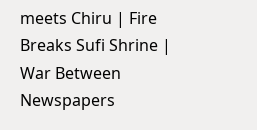meets Chiru | Fire Breaks Sufi Shrine | War Between Newspapers